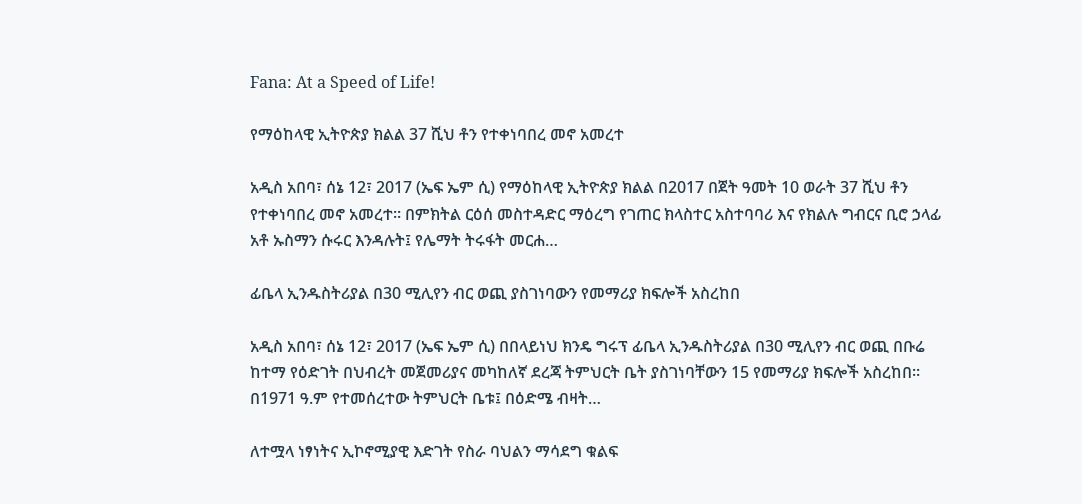Fana: At a Speed of Life!

የማዕከላዊ ኢትዮጵያ ክልል 37 ሺህ ቶን የተቀነባበረ መኖ አመረተ

አዲስ አበባ፣ ሰኔ 12፣ 2017 (ኤፍ ኤም ሲ) የማዕከላዊ ኢትዮጵያ ክልል በ2017 በጀት ዓመት 10 ወራት 37 ሺህ ቶን የተቀነባበረ መኖ አመረተ። በምክትል ርዕሰ መስተዳድር ማዕረግ የገጠር ክላስተር አስተባባሪ እና የክልሉ ግብርና ቢሮ ኃላፊ አቶ ኡስማን ሱሩር እንዳሉት፤ የሌማት ትሩፋት መርሐ…

ፊቤላ ኢንዱስትሪያል በ30 ሚሊየን ብር ወጪ ያስገነባውን የመማሪያ ክፍሎች አስረከበ

አዲስ አበባ፣ ሰኔ 12፣ 2017 (ኤፍ ኤም ሲ) በበላይነህ ክንዴ ግሩፕ ፊቤላ ኢንዱስትሪያል በ30 ሚሊየን ብር ወጪ በቡሬ ከተማ የዕድገት በህብረት መጀመሪያና መካከለኛ ደረጃ ትምህርት ቤት ያስገነባቸውን 15 የመማሪያ ክፍሎች አስረከበ። በ1971 ዓ.ም የተመሰረተው ትምህርት ቤቱ፤ በዕድሜ ብዛት…

ለተሟላ ነፃነትና ኢኮኖሚያዊ እድገት የስራ ባህልን ማሳደግ ቁልፍ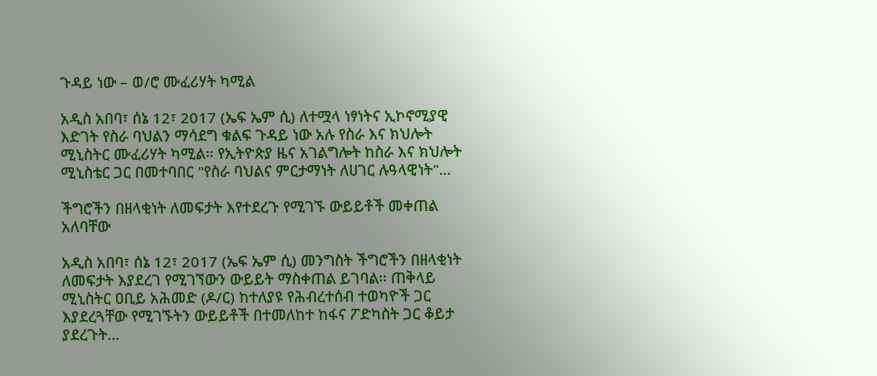ጉዳይ ነው – ወ/ሮ ሙፈሪሃት ካሚል

አዲስ አበባ፣ ሰኔ 12፣ 2017 (ኤፍ ኤም ሲ) ለተሟላ ነፃነትና ኢኮኖሚያዊ እድገት የስራ ባህልን ማሳደግ ቁልፍ ጉዳይ ነው አሉ የስራ እና ክህሎት ሚኒስትር ሙፈሪሃት ካሚል። የኢትዮጵያ ዜና አገልግሎት ከስራ እና ክህሎት ሚኒስቴር ጋር በመተባበር "የስራ ባህልና ምርታማነት ለሀገር ሉዓላዊነት"…

ችግሮችን በዘላቂነት ለመፍታት እየተደረጉ የሚገኙ ውይይቶች መቀጠል አለባቸው

አዲስ አበባ፣ ሰኔ 12፣ 2017 (ኤፍ ኤም ሲ) መንግስት ችግሮችን በዘላቂነት ለመፍታት እያደረገ የሚገኘውን ውይይት ማስቀጠል ይገባል፡፡ ጠቅላይ ሚኒስትር ዐቢይ አሕመድ (ዶ/ር) ከተለያዩ የሕብረተሰብ ተወካዮች ጋር እያደረጓቸው የሚገኙትን ውይይቶች በተመለከተ ከፋና ፖድካስት ጋር ቆይታ ያደረጉት…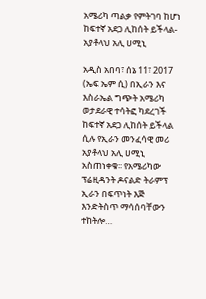አሜሪካ ጣልቃ የምትገባ ከሆነ ከፍተኛ አደጋ ሊከሰት ይችላል- አያቶላህ አሊ ሀሚኒ

አዲስ አበባ፣ ሰኔ 11፣ 2017 (ኤፍ ኤም ሲ) በኢራን እና እስራኤል ግጭት አሜሪካ ወታደራዊ ተሳትፎ ካደረገች ከፍተኛ አደጋ ሊከሰት ይችላል ሲሉ የኢራን መንፈሳዊ መሪ አያቶላህ አሊ ሀሚኒ አስጠነቀቁ፡፡ የአሜሪካው ፕሬዚዳንት ዶናልድ ትራምፕ ኢራን በፍጥነት እጅ እንድትስጥ ማሳሰባቸውን ተከትሎ…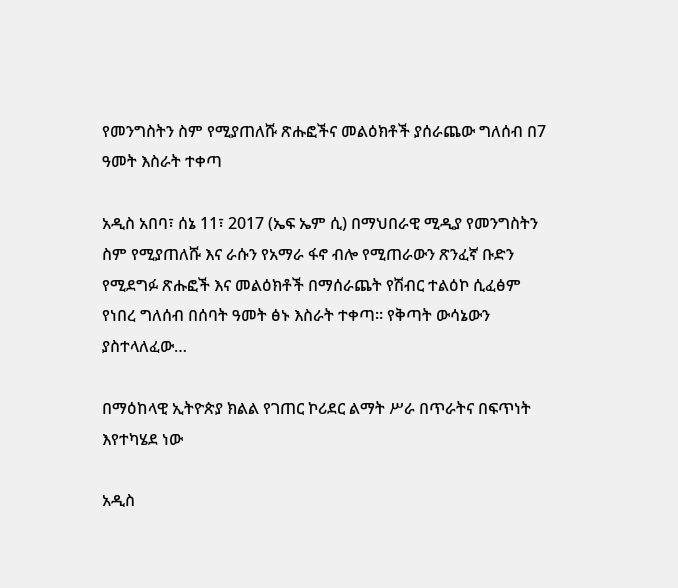የመንግስትን ስም የሚያጠለሹ ጽሑፎችና መልዕክቶች ያሰራጨው ግለሰብ በ7 ዓመት እስራት ተቀጣ

አዲስ አበባ፣ ሰኔ 11፣ 2017 (ኤፍ ኤም ሲ) በማህበራዊ ሚዲያ የመንግስትን ስም የሚያጠለሹ እና ራሱን የአማራ ፋኖ ብሎ የሚጠራውን ጽንፈኛ ቡድን የሚደግፉ ጽሑፎች እና መልዕክቶች በማሰራጨት የሽብር ተልዕኮ ሲፈፅም የነበረ ግለሰብ በሰባት ዓመት ፅኑ እስራት ተቀጣ። የቅጣት ውሳኔውን ያስተላለፈው…

በማዕከላዊ ኢትዮጵያ ክልል የገጠር ኮሪደር ልማት ሥራ በጥራትና በፍጥነት እየተካሄደ ነው

አዲስ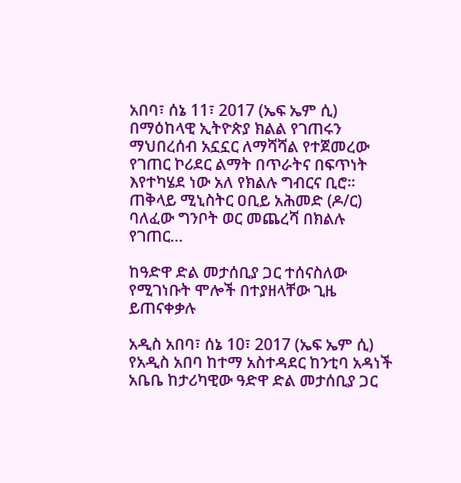አበባ፣ ሰኔ 11፣ 2017 (ኤፍ ኤም ሲ) በማዕከላዊ ኢትዮጵያ ክልል የገጠሩን ማህበረሰብ አኗኗር ለማሻሻል የተጀመረው የገጠር ኮሪደር ልማት በጥራትና በፍጥነት እየተካሄደ ነው አለ የክልሉ ግብርና ቢሮ፡፡ ጠቅላይ ሚኒስትር ዐቢይ አሕመድ (ዶ/ር) ባለፈው ግንቦት ወር መጨረሻ በክልሉ የገጠር…

ከዓድዋ ድል መታሰቢያ ጋር ተሰናስለው የሚገነቡት ሞሎች በተያዘላቸው ጊዜ ይጠናቀቃሉ

አዲስ አበባ፣ ሰኔ 10፣ 2017 (ኤፍ ኤም ሲ) የአዲስ አበባ ከተማ አስተዳደር ከንቲባ አዳነች አቤቤ ከታሪካዊው ዓድዋ ድል መታሰቢያ ጋር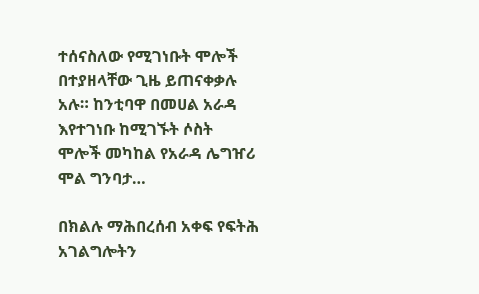ተሰናስለው የሚገነቡት ሞሎች በተያዘላቸው ጊዜ ይጠናቀቃሉ አሉ። ከንቲባዋ በመሀል አራዳ እየተገነቡ ከሚገኙት ሶስት ሞሎች መካከል የአራዳ ሌግዠሪ ሞል ግንባታ…

በክልሉ ማሕበረሰብ አቀፍ የፍትሕ አገልግሎትን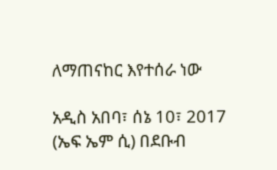ለማጠናከር እየተሰራ ነው

አዲስ አበባ፣ ሰኔ 10፣ 2017 (ኤፍ ኤም ሲ) በደቡብ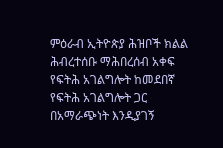ምዕራብ ኢትዮጵያ ሕዝቦች ክልል ሕብረተሰቡ ማሕበረሰብ አቀፍ የፍትሕ አገልግሎት ከመደበኛ የፍትሕ አገልግሎት ጋር በአማራጭነት እንዲያገኝ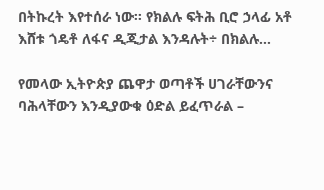በትኩረት እየተሰራ ነው፡፡ የክልሉ ፍትሕ ቢሮ ኃላፊ አቶ እሸቱ ጎዴቶ ለፋና ዲጂታል እንዳሉት÷ በክልሉ…

የመላው ኢትዮጵያ ጨዋታ ወጣቶች ሀገራቸውንና ባሕላቸውን እንዲያውቁ ዕድል ይፈጥራል –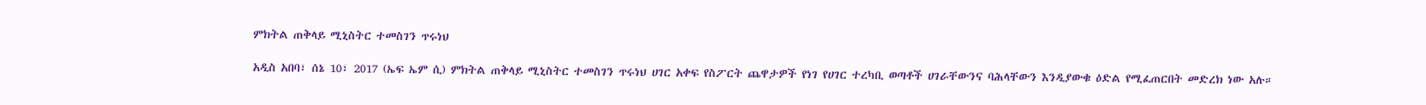ምክትል ጠቅላይ ሚኒስትር ተመስገን ጥሩነህ

አዲስ አበባ፣ ሰኔ 10፣ 2017 (ኤፍ ኤም ሲ) ምክትል ጠቅላይ ሚኒስትር ተመስገን ጥሩነህ ሀገር አቀፍ የስፖርት ጨዋታዎች የነገ የሀገር ተረካቢ ወጣቶች ሀገራቸውንና ባሕላቸውን እንዲያውቁ ዕድል የሚፈጠርበት መድረክ ነው አሉ።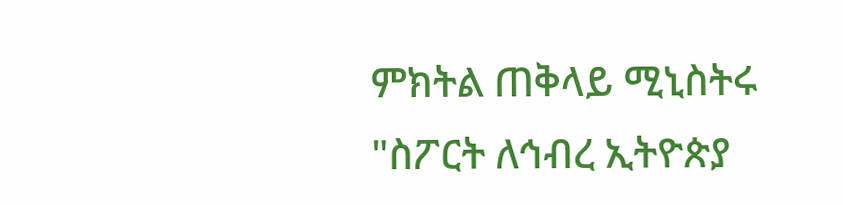ምክትል ጠቅላይ ሚኒስትሩ "ስፖርት ለኅብረ ኢትዮጵያ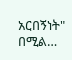አርበኝነት" በሚል…